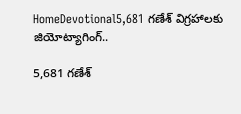HomeDevotional5,681 గణేశ్‌ విగ్రహాలకు జియోట్యాగింగ్‌..

5,681 గణేశ్‌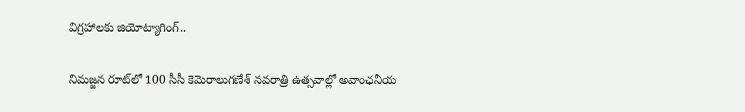విగ్రహాలకు జియోట్యాగింగ్‌..

నిమజ్జన రూట్‌లో 100 సీసీ కెమెరాలుగణేశ్‌ నవరాత్రి ఉత్సవాల్లో అవాంఛనీయ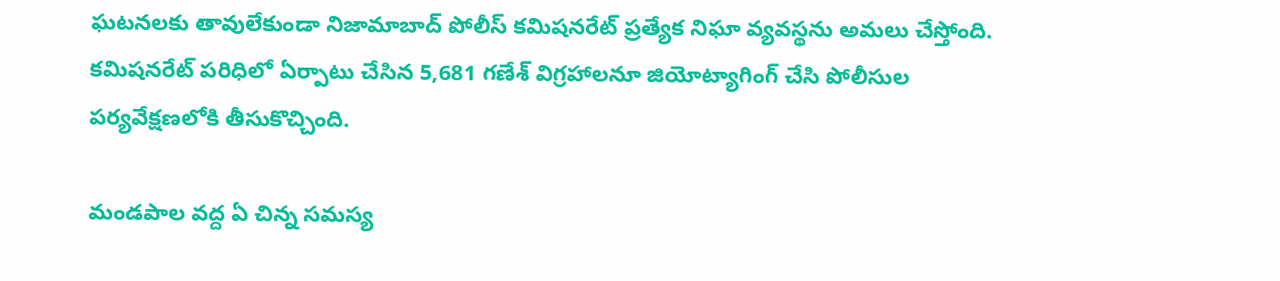ఘటనలకు తావులేకుండా నిజామాబాద్‌ పోలీస్‌ కమిషనరేట్‌ ప్రత్యేక నిఘా వ్యవస్థను అమలు చేస్తోంది. కమిషనరేట్‌ పరిధిలో ఏర్పాటు చేసిన 5,681 గణేశ్‌ విగ్రహాలనూ జియోట్యాగింగ్‌ చేసి పోలీసుల పర్యవేక్షణలోకి తీసుకొచ్చింది.

మండపాల వద్ద ఏ చిన్న సమస్య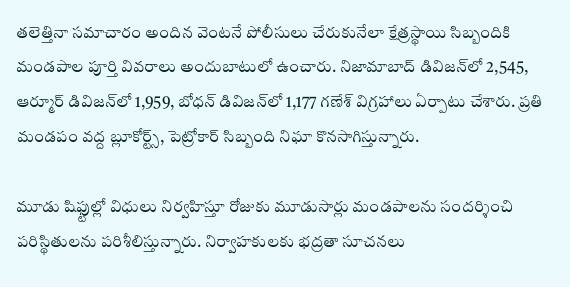తలెత్తినా సమాచారం అందిన వెంటనే పోలీసులు చేరుకునేలా క్షేత్రస్థాయి సిబ్బందికి మండపాల పూర్తి వివరాలు అందుబాటులో ఉంచారు. నిజామాబాద్‌ డివిజన్‌లో 2,545, ఆర్మూర్‌ డివిజన్‌లో 1,959, బోధన్‌ డివిజన్‌లో 1,177 గణేశ్‌ విగ్రహాలు ఏర్పాటు చేశారు. ప్రతి మండపం వద్ద బ్లూకోర్ట్స్‌, పెట్రోకార్‌ సిబ్బంది నిఘా కొనసాగిస్తున్నారు.

మూడు షిఫ్టుల్లో విధులు నిర్వహిస్తూ రోజుకు మూడుసార్లు మండపాలను సందర్శించి పరిస్థితులను పరిశీలిస్తున్నారు. నిర్వాహకులకు భద్రతా సూచనలు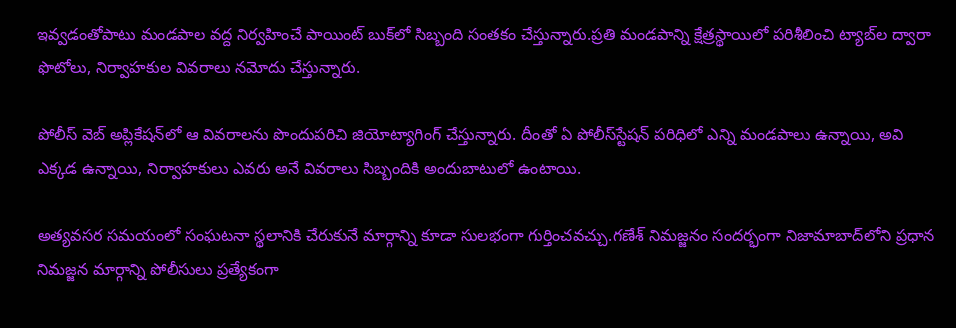ఇవ్వడంతోపాటు మండపాల వద్ద నిర్వహించే పాయింట్‌ బుక్‌లో సిబ్బంది సంతకం చేస్తున్నారు.ప్రతి మండపాన్ని క్షేత్రస్థాయిలో పరిశీలించి ట్యాబ్‌ల ద్వారా ఫొటోలు, నిర్వాహకుల వివరాలు నమోదు చేస్తున్నారు.

పోలీస్‌ వెబ్‌ అప్లికేషన్‌లో ఆ వివరాలను పొందుపరిచి జియోట్యాగింగ్‌ చేస్తున్నారు. దీంతో ఏ పోలీస్‌స్టేషన్‌ పరిధిలో ఎన్ని మండపాలు ఉన్నాయి, అవి ఎక్కడ ఉన్నాయి, నిర్వాహకులు ఎవరు అనే వివరాలు సిబ్బందికి అందుబాటులో ఉంటాయి.

అత్యవసర సమయంలో సంఘటనా స్థలానికి చేరుకునే మార్గాన్ని కూడా సులభంగా గుర్తించవచ్చు.గణేశ్‌ నిమజ్జనం సందర్భంగా నిజామాబాద్‌లోని ప్రధాన నిమజ్జన మార్గాన్ని పోలీసులు ప్రత్యేకంగా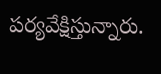పర్యవేక్షిస్తున్నారు.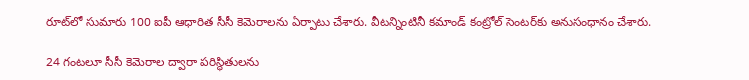రూట్‌లో సుమారు 100 ఐపీ ఆధారిత సీసీ కెమెరాలను ఏర్పాటు చేశారు. వీటన్నింటినీ కమాండ్‌ కంట్రోల్‌ సెంటర్‌కు అనుసంధానం చేశారు.

24 గంటలూ సీసీ కెమెరాల ద్వారా పరిస్థితులను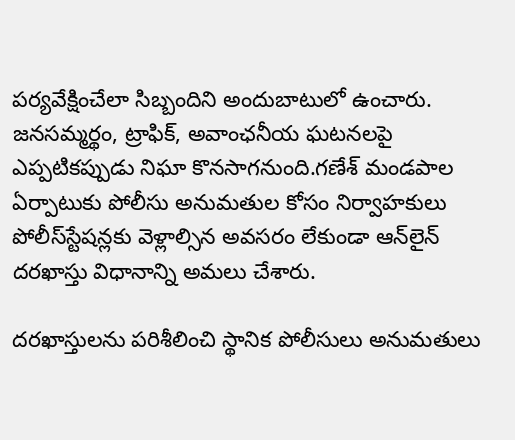పర్యవేక్షించేలా సిబ్బందిని అందుబాటులో ఉంచారు. జనసమ్మర్థం, ట్రాఫిక్‌, అవాంఛనీయ ఘటనలపై ఎప్పటికప్పుడు నిఘా కొనసాగనుంది.గణేశ్‌ మండపాల ఏర్పాటుకు పోలీసు అనుమతుల కోసం నిర్వాహకులు పోలీస్‌స్టేషన్లకు వెళ్లాల్సిన అవసరం లేకుండా ఆన్‌లైన్‌ దరఖాస్తు విధానాన్ని అమలు చేశారు.

దరఖాస్తులను పరిశీలించి స్థానిక పోలీసులు అనుమతులు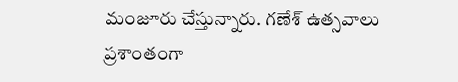మంజూరు చేస్తున్నారు. గణేశ్‌ ఉత్సవాలు ప్రశాంతంగా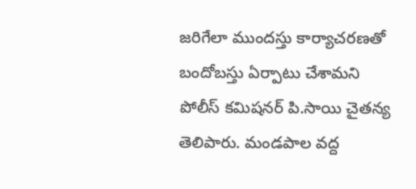జరిగేలా ముందస్తు కార్యాచరణతో బందోబస్తు ఏర్పాటు చేశామని పోలీస్‌ కమిషనర్‌ పి.సాయి చైతన్య తెలిపారు. మండపాల వద్ద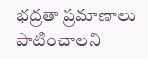భద్రతా ప్రమాణాలు పాటించాలని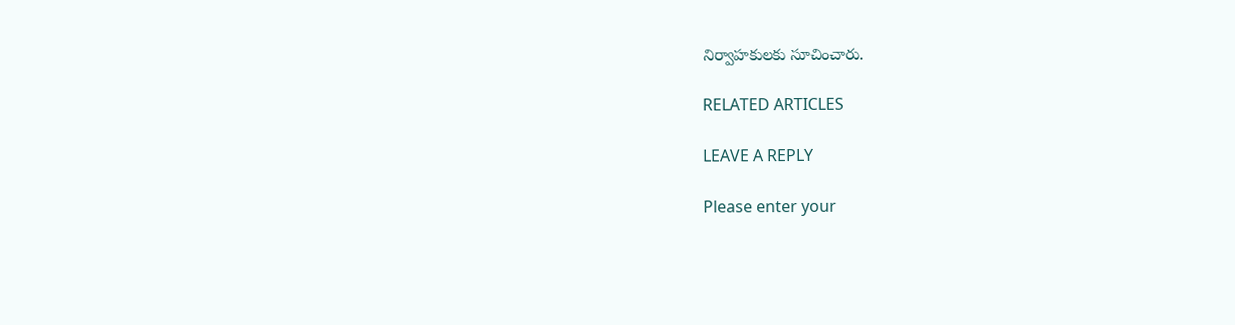నిర్వాహకులకు సూచించారు.

RELATED ARTICLES

LEAVE A REPLY

Please enter your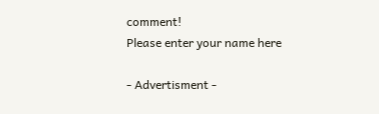comment!
Please enter your name here

- Advertisment -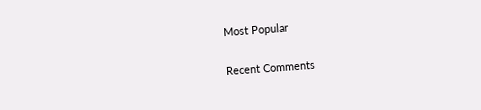Most Popular

Recent Comments